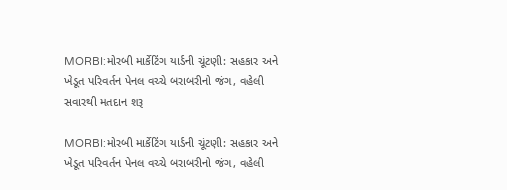MORBI:મોરબી માર્કેટિંગ યાર્ડની ચૂંટણી: સહકાર અને ખેડૂત પરિવર્તન પેનલ વચ્ચે બરાબરીનો જંગ, વહેલી સવારથી મતદાન શરૂ

MORBI:મોરબી માર્કેટિંગ યાર્ડની ચૂંટણી: સહકાર અને ખેડૂત પરિવર્તન પેનલ વચ્ચે બરાબરીનો જંગ, વહેલી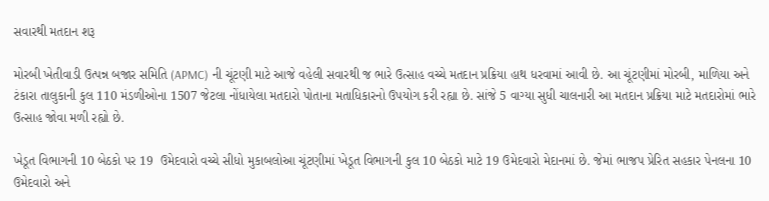સવારથી મતદાન શરૂ

મોરબી ખેતીવાડી ઉત્પન્ન બજાર સમિતિ (APMC) ની ચૂંટણી માટે આજે વહેલી સવારથી જ ભારે ઉત્સાહ વચ્ચે મતદાન પ્રક્રિયા હાથ ધરવામાં આવી છે. આ ચૂંટણીમાં મોરબી, માળિયા અને ટંકારા તાલુકાની કુલ 110 મંડળીઓના 1507 જેટલા નોંધાયેલા મતદારો પોતાના મતાધિકારનો ઉપયોગ કરી રહ્યા છે. સાંજે 5 વાગ્યા સુધી ચાલનારી આ મતદાન પ્રક્રિયા માટે મતદારોમાં ભારે ઉત્સાહ જોવા મળી રહ્યો છે.

ખેડૂત વિભાગની 10 બેઠકો પર 19  ઉમેદવારો વચ્ચે સીધો મુકાબલોઆ ચૂંટણીમાં ખેડૂત વિભાગની કુલ 10 બેઠકો માટે 19 ઉમેદવારો મેદાનમાં છે. જેમાં ભાજપ પ્રેરિત સહકાર પેનલના 10 ઉમેદવારો અને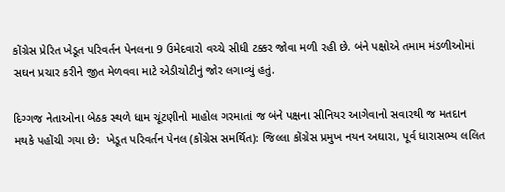કોંગ્રેસ પ્રેરિત ખેડૂત પરિવર્તન પેનલના 9 ઉમેદવારો વચ્ચે સીધી ટક્કર જોવા મળી રહી છે. બંને પક્ષોએ તમામ મંડળીઓમાં સઘન પ્રચાર કરીને જીત મેળવવા માટે એડીચોટીનું જોર લગાવ્યું હતું.

દિગ્ગજ નેતાઓના બેઠક સ્થળે ધામ ચૂંટણીનો માહોલ ગરમાતાં જ બંને પક્ષના સીનિયર આગેવાનો સવારથી જ મતદાન મથકે પહોંચી ગયા છે:  ખેડૂત પરિવર્તન પેનલ (કોંગ્રેસ સમર્થિત): જિલ્લા કોંગ્રેસ પ્રમુખ નયન અઘારા, પૂર્વ ધારાસભ્ય લલિત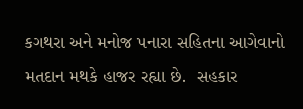કગથરા અને મનોજ પનારા સહિતના આગેવાનો મતદાન મથકે હાજર રહ્યા છે.  સહકાર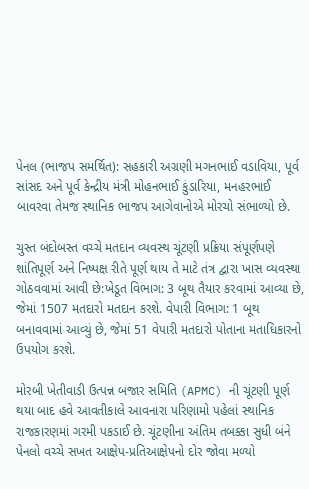પેનલ (ભાજપ સમર્થિત): સહકારી અગ્રણી મગનભાઈ વડાવિયા, પૂર્વ સાંસદ અને પૂર્વ કેન્દ્રીય મંત્રી મોહનભાઈ કુંડારિયા, મનહરભાઈ બાવરવા તેમજ સ્થાનિક ભાજપ આગેવાનોએ મોરચો સંભાળ્યો છે.

ચુસ્ત બંદોબસ્ત વચ્ચે મતદાન વ્યવસ્થ ચૂંટણી પ્રક્રિયા સંપૂર્ણપણે શાંતિપૂર્ણ અને નિષ્પક્ષ રીતે પૂર્ણ થાય તે માટે તંત્ર દ્વારા ખાસ વ્યવસ્થા ગોઠવવામાં આવી છે:ખેડૂત વિભાગ: 3 બૂથ તૈયાર કરવામાં આવ્યા છે, જેમાં 1507 મતદારો મતદાન કરશે. વેપારી વિભાગ: 1 બૂથ બનાવવામાં આવ્યું છે, જેમાં 51 વેપારી મતદારો પોતાના મતાધિકારનો ઉપયોગ કરશે.

મોરબી ખેતીવાડી ઉત્પન્ન બજાર સમિતિ (APMC) ની ચૂંટણી પૂર્ણ થયા બાદ હવે આવતીકાલે આવનારા પરિણામો પહેલાં સ્થાનિક રાજકારણમાં ગરમી પકડાઈ છે. ચૂંટણીના અંતિમ તબક્કા સુધી બંને પેનલો વચ્ચે સખત આક્ષેપ-પ્રતિઆક્ષેપનો દોર જોવા મળ્યો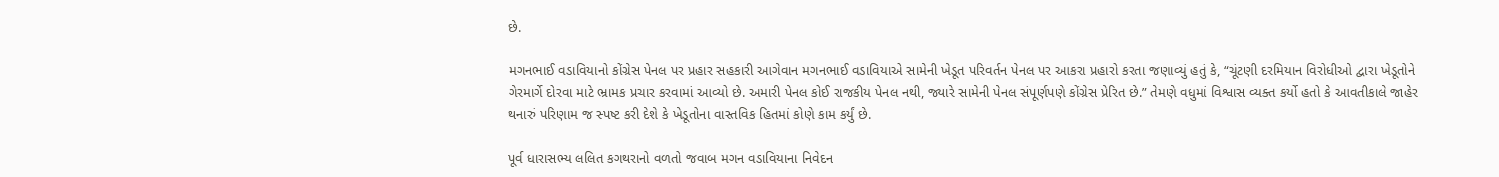છે.

મગનભાઈ વડાવિયાનો કોંગ્રેસ પેનલ પર પ્રહાર સહકારી આગેવાન મગનભાઈ વડાવિયાએ સામેની ખેડૂત પરિવર્તન પેનલ પર આકરા પ્રહારો કરતા જણાવ્યું હતું કે, “ચૂંટણી દરમિયાન વિરોધીઓ દ્વારા ખેડૂતોને ગેરમાર્ગે દોરવા માટે ભ્રામક પ્રચાર કરવામાં આવ્યો છે. અમારી પેનલ કોઈ રાજકીય પેનલ નથી, જ્યારે સામેની પેનલ સંપૂર્ણપણે કોંગ્રેસ પ્રેરિત છે.” તેમણે વધુમાં વિશ્વાસ વ્યક્ત કર્યો હતો કે આવતીકાલે જાહેર થનારું પરિણામ જ સ્પષ્ટ કરી દેશે કે ખેડૂતોના વાસ્તવિક હિતમાં કોણે કામ કર્યું છે.

પૂર્વ ધારાસભ્ય લલિત કગથરાનો વળતો જવાબ મગન વડાવિયાના નિવેદન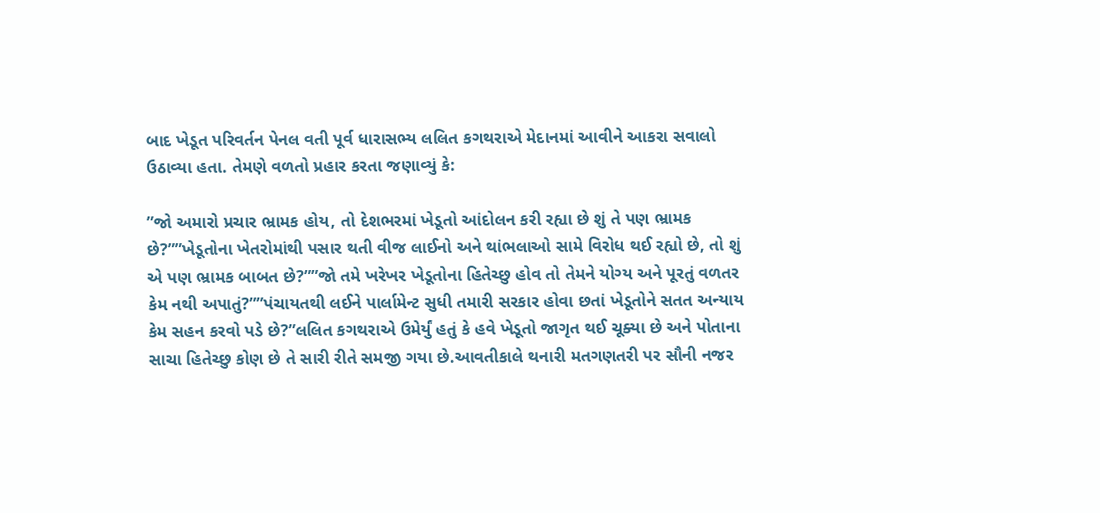બાદ ખેડૂત પરિવર્તન પેનલ વતી પૂર્વ ધારાસભ્ય લલિત કગથરાએ મેદાનમાં આવીને આકરા સવાલો ઉઠાવ્યા હતા. તેમણે વળતો પ્રહાર કરતા જણાવ્યું કે:

”જો અમારો પ્રચાર ભ્રામક હોય, તો દેશભરમાં ખેડૂતો આંદોલન કરી રહ્યા છે શું તે પણ ભ્રામક છે?””ખેડૂતોના ખેતરોમાંથી પસાર થતી વીજ લાઈનો અને થાંભલાઓ સામે વિરોધ થઈ રહ્યો છે, તો શું એ પણ ભ્રામક બાબત છે?””જો તમે ખરેખર ખેડૂતોના હિતેચ્છુ હોવ તો તેમને યોગ્ય અને પૂરતું વળતર કેમ નથી અપાતું?””પંચાયતથી લઈને પાર્લામેન્ટ સુધી તમારી સરકાર હોવા છતાં ખેડૂતોને સતત અન્યાય કેમ સહન કરવો પડે છે?”લલિત કગથરાએ ઉમેર્યું હતું કે હવે ખેડૂતો જાગૃત થઈ ચૂક્યા છે અને પોતાના સાચા હિતેચ્છુ કોણ છે તે સારી રીતે સમજી ગયા છે.આવતીકાલે થનારી મતગણતરી પર સૌની નજર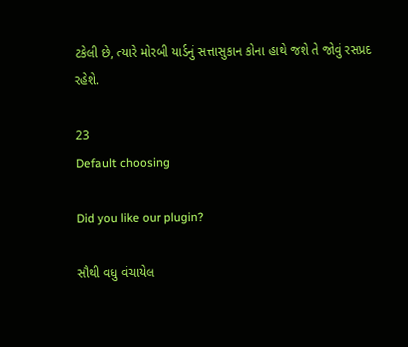ટકેલી છે, ત્યારે મોરબી યાર્ડનું સત્તાસુકાન કોના હાથે જશે તે જોવું રસપ્રદ રહેશે.

23
Default choosing

Did you like our plugin?

સૌથી વધુ વંચાયેલ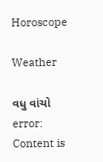Horoscope

Weather

વધુ વાંચો
error: Content is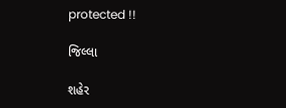protected !!

જિલ્લા

શહેર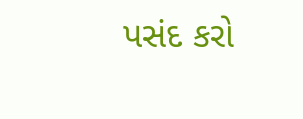પસંદ કરો